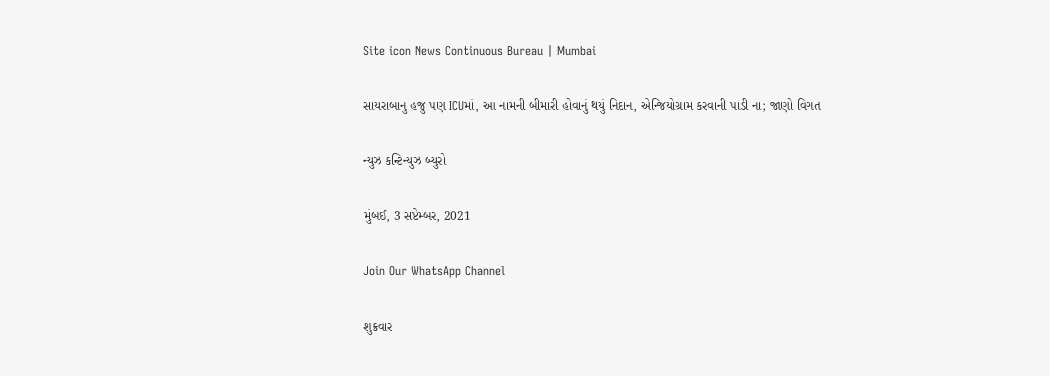Site icon News Continuous Bureau | Mumbai

સાયરાબાનુ હજુ પણ ICUમાં, આ નામની બીમારી હોવાનું થયું નિદાન, એન્જિયોગ્રામ કરવાની પાડી ના; જાણો વિગત

ન્યુઝ કન્ટિન્યુઝ બ્યુરો

મુંબઈ, 3 સપ્ટેમ્બર, 2021

Join Our WhatsApp Channel

શુક્રવાર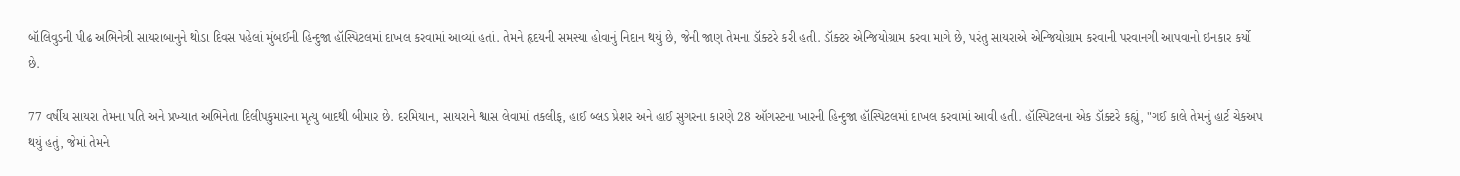બૉલિવુડની પીઢ અભિનેત્રી સાયરાબાનુને થોડા દિવસ પહેલાં મુંબઈની હિન્દુજા હૉસ્પિટલમાં દાખલ કરવામાં આવ્યાં હતાં. તેમને હૃદયની સમસ્યા હોવાનું નિદાન થયું છે, જેની જાણ તેમના ડૉક્ટરે કરી હતી. ડૉક્ટર એન્જિયોગ્રામ કરવા માગે છે, પરંતુ સાયરાએ એન્જિયોગ્રામ કરવાની પરવાનગી આપવાનો ઇનકાર કર્યો છે.

77 વર્ષીય સાયરા તેમના પતિ અને પ્રખ્યાત અભિનેતા દિલીપકુમારના મૃત્યુ બાદથી બીમાર છે. દરમિયાન, સાયરાને શ્વાસ લેવામાં તકલીફ, હાઈ બ્લડ પ્રેશર અને હાઈ સુગરના કારણે 28 ઑગસ્ટના ખારની હિન્દુજા હૉસ્પિટલમાં દાખલ કરવામાં આવી હતી. હૉસ્પિટલના એક ડૉક્ટરે કહ્યું, "ગઈ કાલે તેમનું હાર્ટ ચેકઅપ થયું હતું, જેમાં તેમને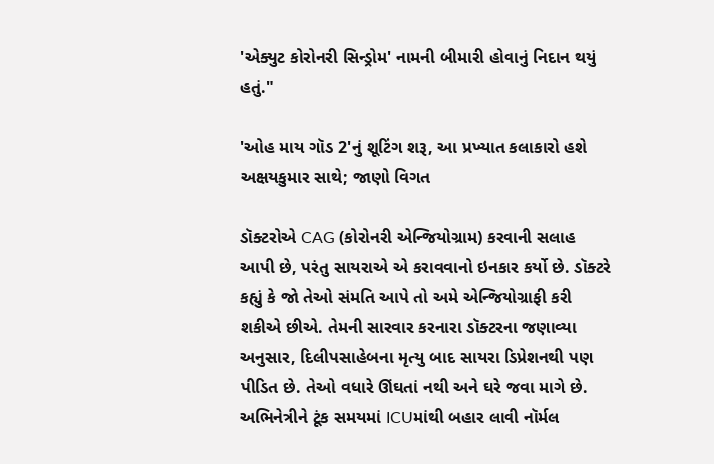'એક્યુટ કોરોનરી સિન્ડ્રોમ' નામની બીમારી હોવાનું નિદાન થયું હતું."

'ઓહ માય ગૉડ 2'નું શૂટિંગ શરૂ, આ પ્રખ્યાત કલાકારો હશે અક્ષયકુમાર સાથે; જાણો વિગત

ડૉક્ટરોએ CAG (કોરોનરી એન્જિયોગ્રામ) કરવાની સલાહ આપી છે, પરંતુ સાયરાએ એ કરાવવાનો ઇનકાર કર્યો છે. ડૉક્ટરે કહ્યું કે જો તેઓ સંમતિ આપે તો અમે એન્જિયોગ્રાફી કરી શકીએ છીએ. તેમની સારવાર કરનારા ડૉક્ટરના જણાવ્યા અનુસાર, દિલીપસાહેબના મૃત્યુ બાદ સાયરા ડિપ્રેશનથી પણ પીડિત છે. તેઓ વધારે ઊંઘતાં નથી અને ઘરે જવા માગે છે. અભિનેત્રીને ટૂંક સમયમાં ICUમાંથી બહાર લાવી નૉર્મલ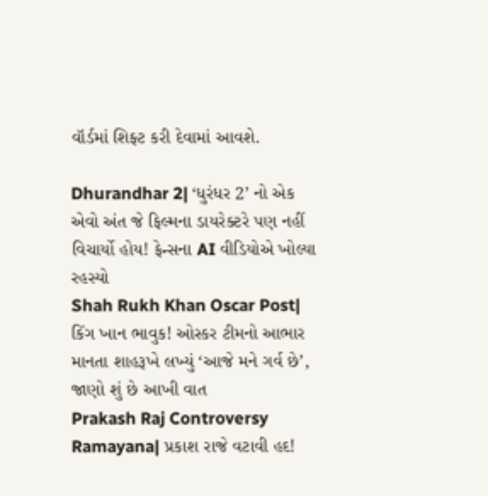વૉર્ડમાં શિફ્ટ કરી દેવામાં આવશે.

Dhurandhar 2| ‘ધુરંધર 2’ નો એક એવો અંત જે ફિલ્મના ડાયરેક્ટરે પણ નહીં વિચાર્યો હોય! ફેન્સના AI વીડિયોએ ખોલ્યા રહસ્યો
Shah Rukh Khan Oscar Post| કિંગ ખાન ભાવુક! ઓસ્કર ટીમનો આભાર માનતા શાહરૂખે લખ્યું ‘આજે મને ગર્વ છે’, જાણો શું છે આખી વાત
Prakash Raj Controversy Ramayana| પ્રકાશ રાજે વટાવી હદ!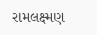રામલક્ષ્મણ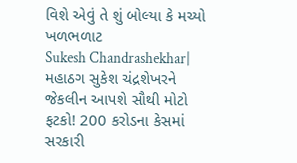વિશે એવું તે શું બોલ્યા કે મચ્યો ખળભળાટ
Sukesh Chandrashekhar| મહાઠગ સુકેશ ચંદ્રશેખરને જેકલીન આપશે સૌથી મોટો ફટકો! 200 કરોડના કેસમાં સરકારી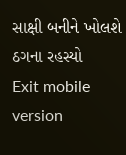સાક્ષી બનીને ખોલશે ઠગના રહસ્યો
Exit mobile version